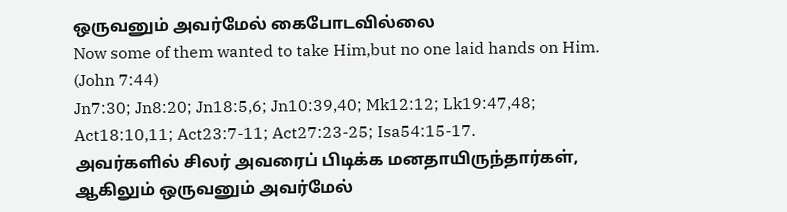ஒருவனும் அவர்மேல் கைபோடவில்லை
Now some of them wanted to take Him,but no one laid hands on Him. (John 7:44)
Jn7:30; Jn8:20; Jn18:5,6; Jn10:39,40; Mk12:12; Lk19:47,48; Act18:10,11; Act23:7-11; Act27:23-25; Isa54:15-17.
அவர்களில் சிலர் அவரைப் பிடிக்க மனதாயிருந்தார்கள், ஆகிலும் ஒருவனும் அவர்மேல்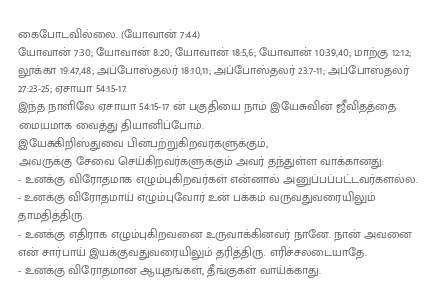கைபோடவில்லை. (யோவான் 7:44)
யோவான் 7:30; யோவான் 8:20; யோவான் 18:5,6; யோவான் 10:39,40; மாற்கு 12:12; லூக்கா 19:47,48; அப்போஸ்தலர் 18:10,11; அப்போஸ்தலர் 23:7-11; அப்போஸ்தலர் 27:23-25; ஏசாயா 54:15-17.
இந்த நாளிலே ஏசாயா 54:15-17 ன் பகுதியை நாம் இயேசுவின் ஜீவிதத்தை மையமாக வைத்து தியானிப்போம்.
இயேசுகிறிஸ்துவை பின்பற்றுகிறவர்களுக்கும்,
அவருக்கு சேவை செய்கிறவர்களுக்கும் அவர் தந்துள்ள வாக்கானது:
- உனக்கு விரோதமாக எழும்புகிறவர்கள் என்னால் அனுப்பப்பட்டவர்களல்ல.
- உனக்கு விரோதமாய் எழும்புவோர் உன் பக்கம் வருவதுவரையிலும் தாமதித்திரு.
- உனக்கு எதிராக எழும்புகிறவனை உருவாக்கினவர் நானே. நான் அவனை என் சார்பாய் இயக்குவதுவரையிலும் தரித்திரு. எரிச்சலடையாதே.
- உனக்கு விரோதமான ஆயுதங்கள், தீங்குகள் வாய்க்காது.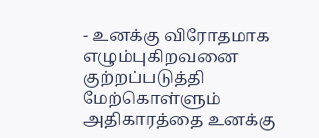- உனக்கு விரோதமாக எழும்புகிறவனை குற்றப்படுத்தி மேற்கொள்ளும் அதிகாரத்தை உனக்கு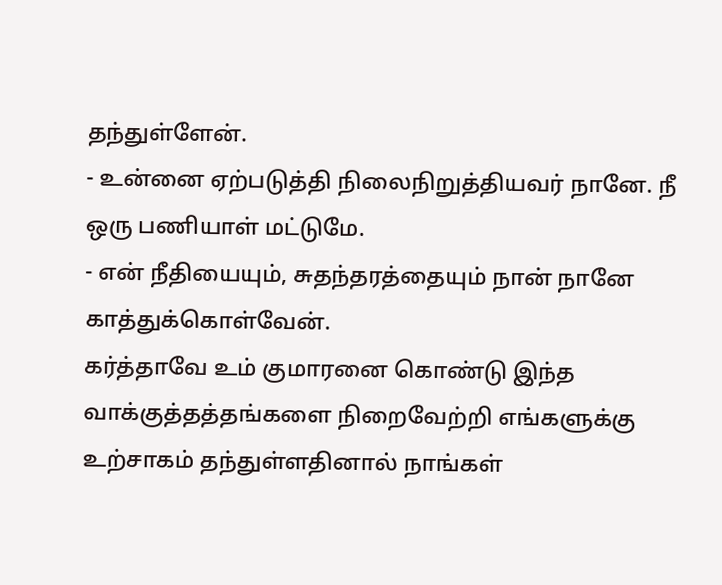தந்துள்ளேன்.
- உன்னை ஏற்படுத்தி நிலைநிறுத்தியவர் நானே. நீ ஒரு பணியாள் மட்டுமே.
- என் நீதியையும், சுதந்தரத்தையும் நான் நானே காத்துக்கொள்வேன்.
கர்த்தாவே உம் குமாரனை கொண்டு இந்த வாக்குத்தத்தங்களை நிறைவேற்றி எங்களுக்கு உற்சாகம் தந்துள்ளதினால் நாங்கள்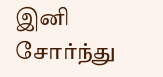இனி சோர்ந்து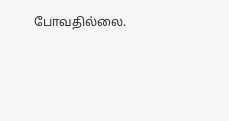போவதில்லை.